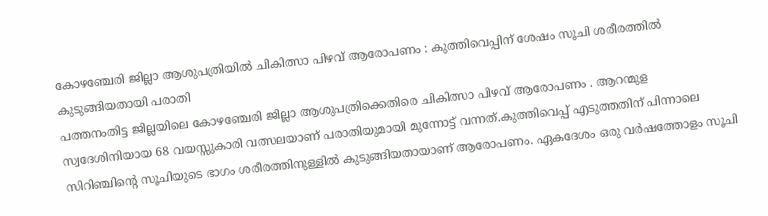കോഴഞ്ചേരി ജില്ലാ ആശുപത്രിയിൽ ചികിത്സാ പിഴവ് ആരോപണം : കുത്തിവെപ്പിന് ശേഷം സൂചി ശരീരത്തിൽ കുടുങ്ങിയതായി പരാതി
പത്തനംതിട്ട ജില്ലയിലെ കോഴഞ്ചേരി ജില്ലാ ആശുപത്രിക്കെതിരെ ചികിത്സാ പിഴവ് ആരോപണം . ആറന്മുള സ്വദേശിനിയായ 68 വയസ്സുകാരി വത്സലയാണ് പരാതിയുമായി മുന്നോട്ട് വന്നത്.കുത്തിവെപ്പ് എടുത്തതിന് പിന്നാലെ സിറിഞ്ചിന്റെ സൂചിയുടെ ഭാഗം ശരീരത്തിനുള്ളിൽ കുടുങ്ങിയതായാണ് ആരോപണം. ഏകദേശം ഒരു വർഷത്തോളം സൂചി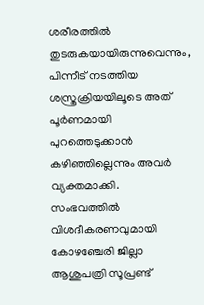ശരീരത്തിൽ തുടരുകയായിരുന്നുവെന്നും, പിന്നീട് നടത്തിയ ശസ്ത്രക്രിയയിലൂടെ അത് പൂർണമായി പുറത്തെടുക്കാൻ കഴിഞ്ഞില്ലെന്നും അവർ വ്യക്തമാക്കി.
സംഭവത്തിൽ വിശദീകരണവുമായി കോഴഞ്ചേരി ജില്ലാ ആശുപത്രി സൂപ്രണ്ട്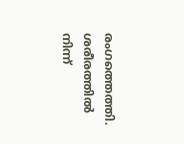രംഗത്തെത്തി. ശരീരത്തിൽ നിന്ന്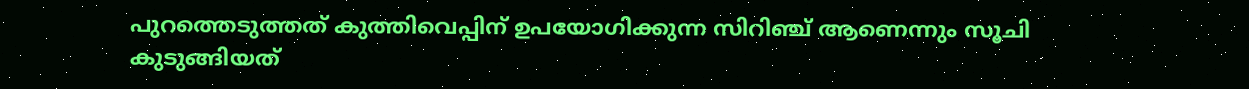പുറത്തെടുത്തത് കുത്തിവെപ്പിന് ഉപയോഗിക്കുന്ന സിറിഞ്ച് ആണെന്നും സൂചി കുടുങ്ങിയത്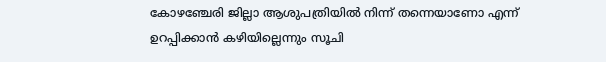കോഴഞ്ചേരി ജില്ലാ ആശുപത്രിയിൽ നിന്ന് തന്നെയാണോ എന്ന് ഉറപ്പിക്കാൻ കഴിയില്ലെന്നും സൂചി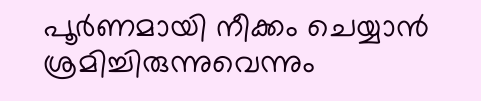പൂർണമായി നീക്കം ചെയ്യാൻ ശ്രമിച്ചിരുന്നുവെന്നും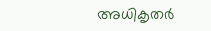അധികൃതർ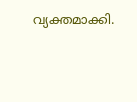വ്യക്തമാക്കി.